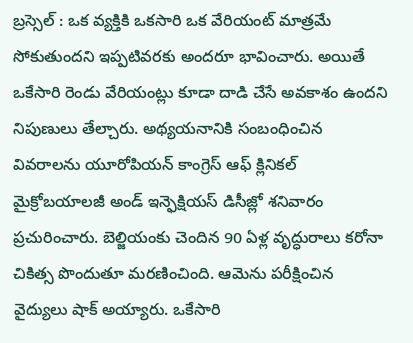బ్రస్సెల్ : ఒక వ్యక్తికి ఒకసారి ఒక వేరియంట్ మాత్రమే సోకుతుందని ఇప్పటివరకు అందరూ భావించారు. అయితే ఒకేసారి రెండు వేరియంట్లు కూడా దాడి చేసే అవకాశం ఉందని నిపుణులు తేల్చారు. అథ్యయనానికి సంబంధించిన వివరాలను యూరోపియన్ కాంగ్రెస్ ఆఫ్ క్లినికల్ మైక్రోబయాలజీ అండ్ ఇన్ఫెక్షియస్ డిసీజ్లో శనివారం ప్రచురించారు. బెల్జియంకు చెందిన 90 ఏళ్ల వృద్ధురాలు కరోనా చికిత్స పొందుతూ మరణించింది. ఆమెను పరీక్షించిన వైద్యులు షాక్ అయ్యారు. ఒకేసారి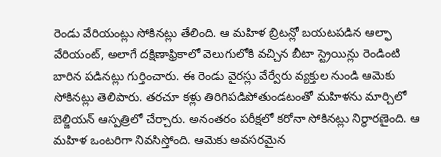రెండు వేరియంట్లు సోకినట్లు తేలింది. ఆ మహిళ బ్రిటన్లో బయటపడిన ఆల్ఫా వేరియంట్, అలాగే దక్షిణాఫ్రికాలో వెలుగులోకి వచ్చిన బీటా స్ట్రెయిన్లు రెండింటి బారిన పడినట్లు గుర్తించారు. ఈ రెండు వైరస్లు వేర్వేరు వ్యక్తుల నుండి ఆమెకు సోకినట్లు తెలిపారు. తరచూ కళ్లు తిరిగిపడిపోతుండటంతో మహిళను మార్చిలో బెల్జియన్ ఆస్పత్రిలో చేర్చారు. అనంతరం పరీక్షలో కరోనా సోకినట్లు నిర్థారణైంది. ఆ మహిళ ఒంటరిగా నివసిస్తోంది. ఆమెకు అవసరమైన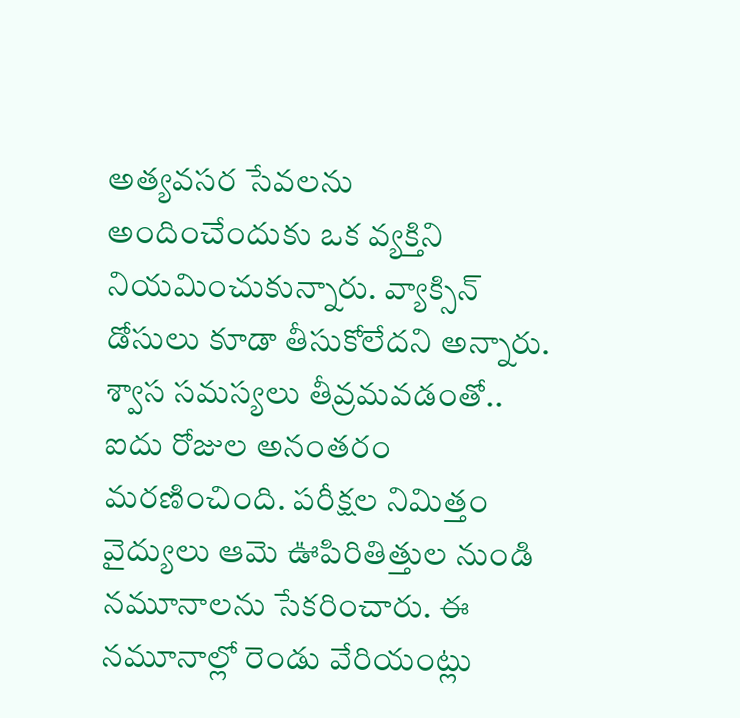అత్యవసర సేవలను అందించేందుకు ఒక వ్యక్తిని నియమించుకున్నారు. వ్యాక్సిన్ డోసులు కూడా తీసుకోలేదని అన్నారు. శ్వాస సమస్యలు తీవ్రమవడంతో.. ఐదు రోజుల అనంతరం మరణించింది. పరీక్షల నిమిత్తం వైద్యులు ఆమె ఊపిరితిత్తుల నుండి నమూనాలను సేకరించారు. ఈ నమూనాల్లో రెండు వేరియంట్లు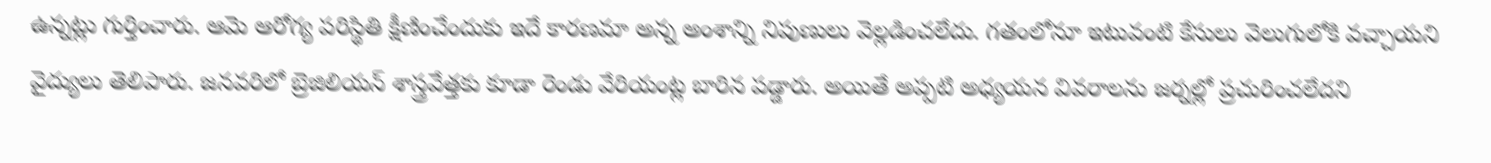ఉన్నట్లు గుర్తించారు. ఆమె ఆరోగ్య పరిస్థితి క్షీణించేందుకు ఇదే కారణమా అన్న అంశాన్ని నిపుణులు వెల్లడించలేదు. గతంలోనూ ఇటువంటి కేసులు వెలుగులోకి వచ్చాయని వైద్యులు తెలిపారు. జనవరిలో బ్రెజిలియన్ శాస్త్రవేత్తకు కూడా రెండు వేరియంట్ల బారిన పడ్డారు. అయితే అప్పటి అధ్యయన వివరాలను జర్నల్లో ప్రచురించలేదని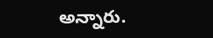అన్నారు.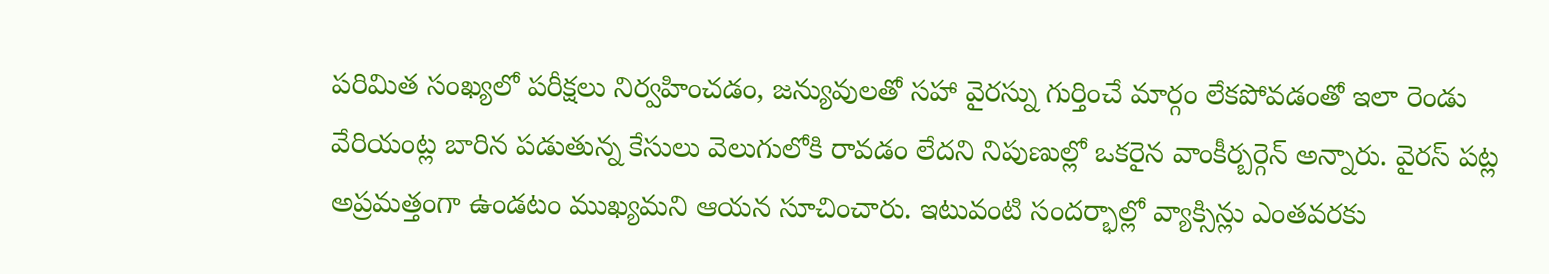పరిమిత సంఖ్యలో పరీక్షలు నిర్వహించడం, జన్యువులతో సహా వైరస్ను గుర్తించే మార్గం లేకపోవడంతో ఇలా రెండు వేరియంట్ల బారిన పడుతున్న కేసులు వెలుగులోకి రావడం లేదని నిపుణుల్లో ఒకరైన వాంకీర్బర్గెన్ అన్నారు. వైరస్ పట్ల అప్రమత్తంగా ఉండటం ముఖ్యమని ఆయన సూచించారు. ఇటువంటి సందర్భాల్లో వ్యాక్సిన్లు ఎంతవరకు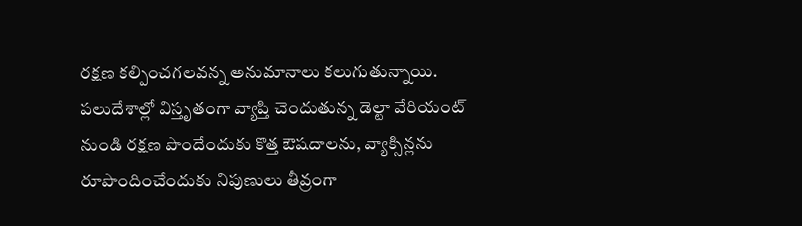రక్షణ కల్పించగలవన్న అనుమానాలు కలుగుతున్నాయి. పలుదేశాల్లో విస్తృతంగా వ్యాప్తి చెందుతున్న డెల్టా వేరియంట్ నుండి రక్షణ పొందేందుకు కొత్త ఔషదాలను, వ్యాక్సిన్లను రూపొందించేందుకు నిపుణులు తీవ్రంగా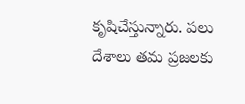కృషిచేస్తున్నారు. పలు దేశాలు తమ ప్రజలకు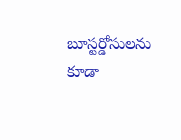బూస్టర్డోసులను కూడా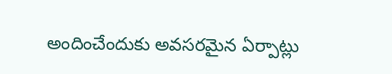అందించేందుకు అవసరమైన ఏర్పాట్లు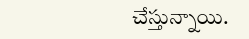చేస్తున్నాయి.